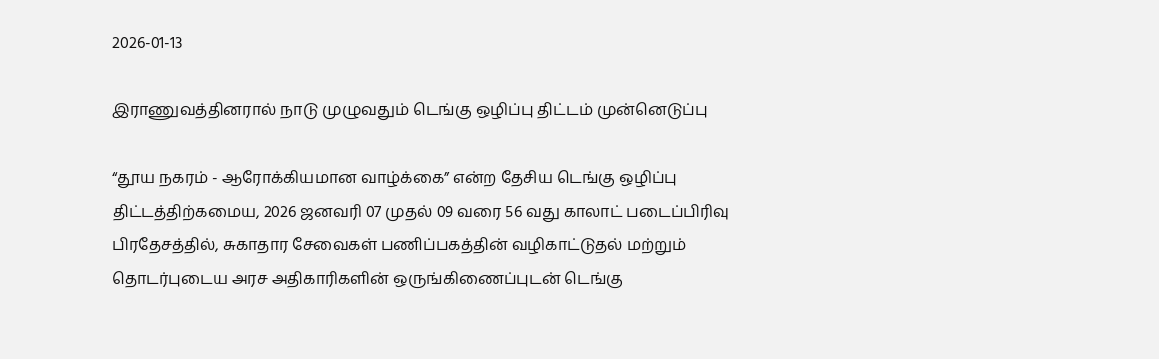2026-01-13

இராணுவத்தினரால் நாடு முழுவதும் டெங்கு ஒழிப்பு திட்டம் முன்னெடுப்பு

“தூய நகரம் - ஆரோக்கியமான வாழ்க்கை” என்ற தேசிய டெங்கு ஒழிப்பு திட்டத்திற்கமைய, 2026 ஜனவரி 07 முதல் 09 வரை 56 வது காலாட் படைப்பிரிவு பிரதேசத்தில், சுகாதார சேவைகள் பணிப்பகத்தின் வழிகாட்டுதல் மற்றும் தொடர்புடைய அரச அதிகாரிகளின் ஒருங்கிணைப்புடன் டெங்கு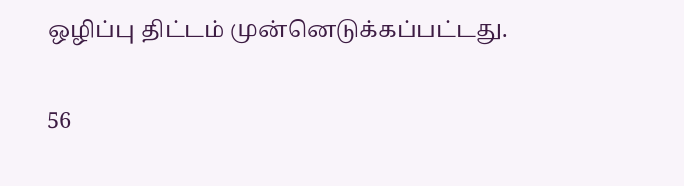ஒழிப்பு திட்டம் முன்னெடுக்கப்பட்டது.

56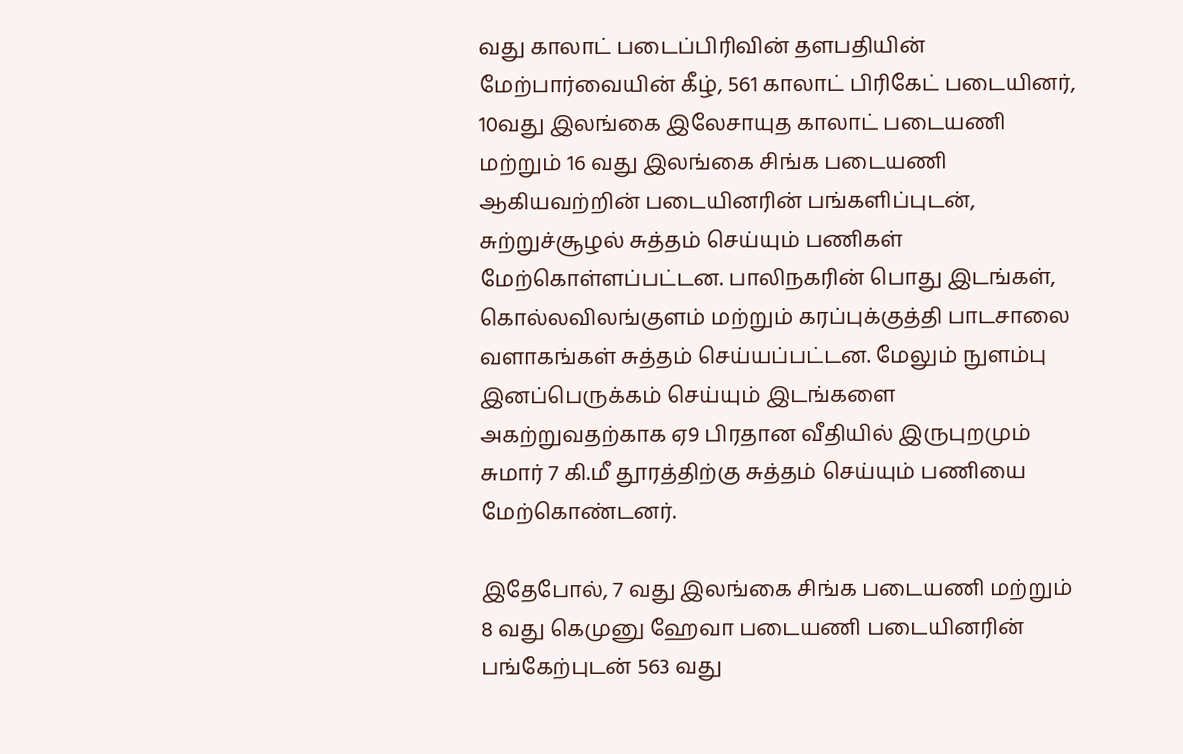வது காலாட் படைப்பிரிவின் தளபதியின் மேற்பார்வையின் கீழ், 561 காலாட் பிரிகேட் படையினர், 10வது இலங்கை இலேசாயுத காலாட் படையணி மற்றும் 16 வது இலங்கை சிங்க படையணி ஆகியவற்றின் படையினரின் பங்களிப்புடன், சுற்றுச்சூழல் சுத்தம் செய்யும் பணிகள் மேற்கொள்ளப்பட்டன. பாலிநகரின் பொது இடங்கள், கொல்லவிலங்குளம் மற்றும் கரப்புக்குத்தி பாடசாலை வளாகங்கள் சுத்தம் செய்யப்பட்டன. மேலும் நுளம்பு இனப்பெருக்கம் செய்யும் இடங்களை அகற்றுவதற்காக ஏ9 பிரதான வீதியில் இருபுறமும் சுமார் 7 கி.மீ தூரத்திற்கு சுத்தம் செய்யும் பணியை மேற்கொண்டனர்.

இதேபோல், 7 வது இலங்கை சிங்க படையணி மற்றும் 8 வது கெமுனு ஹேவா படையணி படையினரின் பங்கேற்புடன் 563 வது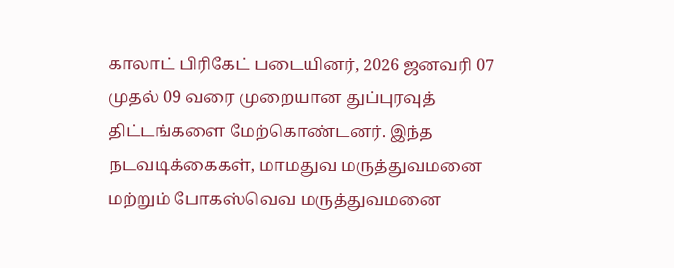காலாட் பிரிகேட் படையினர், 2026 ஜனவரி 07 முதல் 09 வரை முறையான துப்புரவுத் திட்டங்களை மேற்கொண்டனர். இந்த நடவடிக்கைகள், மாமதுவ மருத்துவமனை மற்றும் போகஸ்வெவ மருத்துவமனை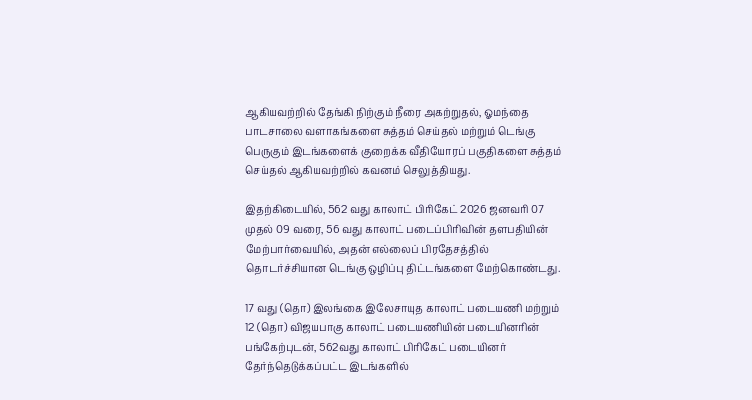ஆகியவற்றில் தேங்கி நிற்கும் நீரை அகற்றுதல், ஓமந்தை பாடசாலை வளாகங்களை சுத்தம் செய்தல் மற்றும் டெங்கு பெருகும் இடங்களைக் குறைக்க வீதியோரப் பகுதிகளை சுத்தம் செய்தல் ஆகியவற்றில் கவனம் செலுத்தியது.

இதற்கிடையில், 562 வது காலாட் பிரிகேட் 2026 ஜனவரி 07 முதல் 09 வரை, 56 வது காலாட் படைப்பிரிவின் தளபதியின் மேற்பார்வையில், அதன் எல்லைப் பிரதேசத்தில் தொடர்ச்சியான டெங்கு ஒழிப்பு திட்டங்களை மேற்கொண்டது.

17 வது (தொ) இலங்கை இலேசாயுத காலாட் படையணி மற்றும் 12 (தொ) விஜயபாகு காலாட் படையணியின் படையினரின் பங்கேற்புடன், 562வது காலாட் பிரிகேட் படையினர் தேர்ந்தெடுக்கப்பட்ட இடங்களில்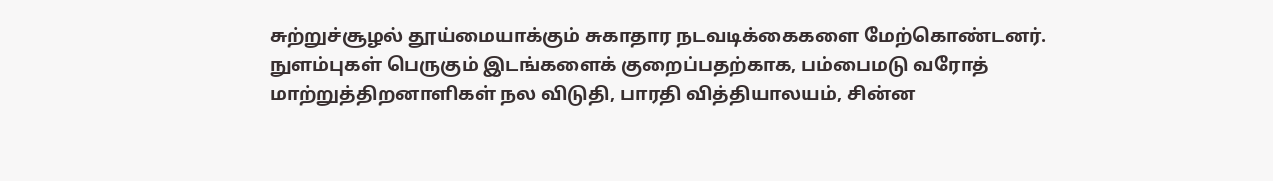சுற்றுச்சூழல் தூய்மையாக்கும் சுகாதார நடவடிக்கைகளை மேற்கொண்டனர். நுளம்புகள் பெருகும் இடங்களைக் குறைப்பதற்காக, பம்பைமடு வரோத் மாற்றுத்திறனாளிகள் நல விடுதி, பாரதி வித்தியாலயம், சின்ன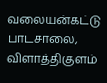வலையன்கட்டு பாடசாலை, விளாத்திகுளம்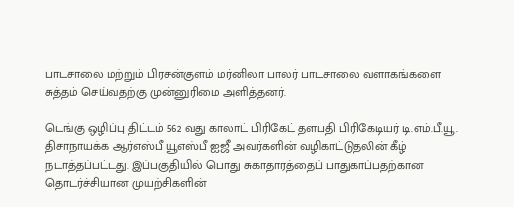பாடசாலை மற்றும் பிரசன்குளம் மர்னிலா பாலர் பாடசாலை வளாகங்களை சுத்தம் செய்வதற்கு முன்னுரிமை அளித்தனர்.

டெங்கு ஒழிப்பு திட்டம் 562 வது காலாட் பிரிகேட் தளபதி பிரிகேடியர் டி.எம்.பீ.யூ. திசாநாயக்க ஆர்எஸ்பீ யூஎஸ்பீ ஐஜீ அவர்களின் வழிகாட்டுதலின் கீழ் நடாத்தப்பட்டது. இப்பகுதியில் பொது சுகாதாரத்தைப் பாதுகாப்பதற்கான தொடர்ச்சியான முயற்சிகளின்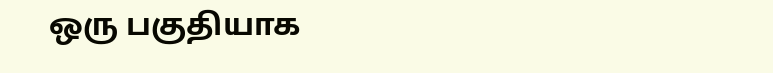ஒரு பகுதியாக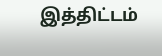இத்திட்டம்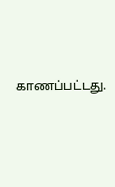காணப்பட்டது.